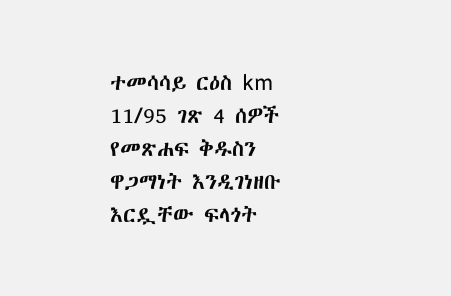ተመሳሳይ ርዕስ km 11/95 ገጽ 4 ሰዎች የመጽሐፍ ቅዱስን ዋጋማነት እንዲገነዘቡ እርዷቸው ፍላጎት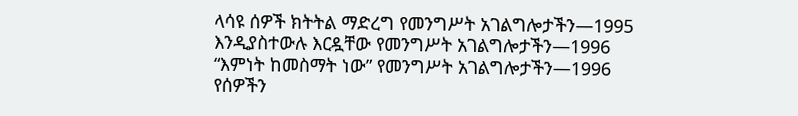ላሳዩ ሰዎች ክትትል ማድረግ የመንግሥት አገልግሎታችን—1995 እንዲያስተውሉ እርዷቸው የመንግሥት አገልግሎታችን—1996 “እምነት ከመስማት ነው” የመንግሥት አገልግሎታችን—1996 የሰዎችን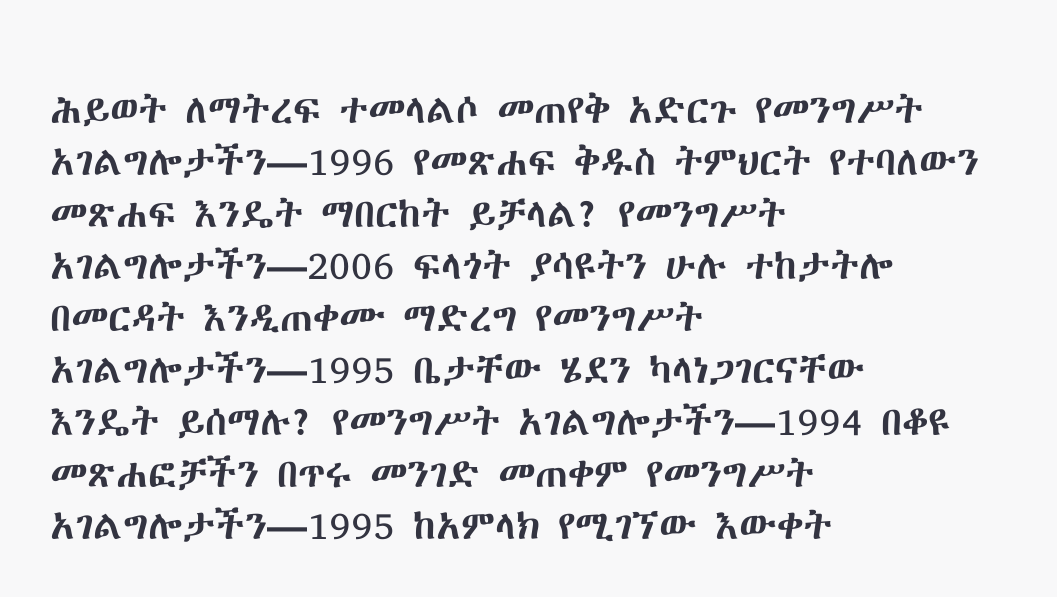ሕይወት ለማትረፍ ተመላልሶ መጠየቅ አድርጉ የመንግሥት አገልግሎታችን—1996 የመጽሐፍ ቅዱስ ትምህርት የተባለውን መጽሐፍ እንዴት ማበርከት ይቻላል? የመንግሥት አገልግሎታችን—2006 ፍላጎት ያሳዩትን ሁሉ ተከታትሎ በመርዳት እንዲጠቀሙ ማድረግ የመንግሥት አገልግሎታችን—1995 ቤታቸው ሄደን ካላነጋገርናቸው እንዴት ይሰማሉ? የመንግሥት አገልግሎታችን—1994 በቆዩ መጽሐፎቻችን በጥሩ መንገድ መጠቀም የመንግሥት አገልግሎታችን—1995 ከአምላክ የሚገኘው እውቀት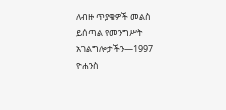ለብዙ ጥያቄዎች መልስ ይሰጣል የመንግሥት አገልግሎታችን—1997 ዮሐንስ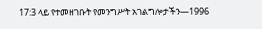17:3 ላይ የተመዘገቡት የመንግሥት አገልግሎታችን—1996